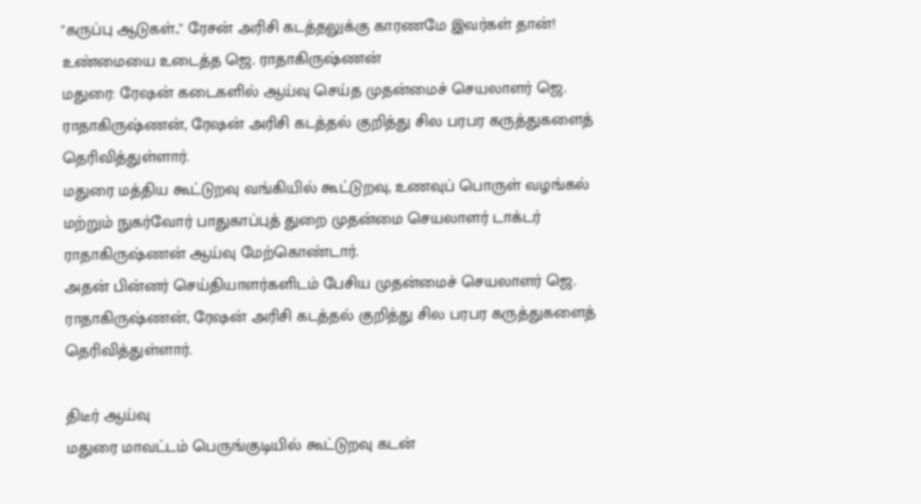"கருப்பு ஆடுகள்.." ரேசன் அரிசி கடத்தலுக்கு காரணமே இவர்கள் தான்! உண்மையை உடைத்த ஜெ. ராதாகிருஷ்ணன்
மதுரை: ரேஷன் கடைகளில் ஆய்வு செய்த முதன்மைச் செயலாளர் ஜெ. ராதாகிருஷ்ணன், ரேஷன் அரிசி கடத்தல் குறித்து சில பரபர கருத்துகளைத் தெரிவித்துள்ளார்.
மதுரை மத்திய கூட்டுறவு வங்கியில் கூட்டுறவு, உணவுப் பொருள் வழங்கல் மற்றும் நுகர்வோர் பாதுகாப்புத் துறை முதன்மை செயலாளர் டாக்டர் ராதாகிருஷ்ணன் ஆய்வு மேற்கொண்டார்.
அதன் பின்னர் செய்தியாளர்களிடம் பேசிய முதன்மைச் செயலாளர் ஜெ. ராதாகிருஷ்ணன், ரேஷன் அரிசி கடத்தல் குறித்து சில பரபர கருத்துகளைத் தெரிவித்துள்ளார்.

திடீர் ஆய்வு
மதுரை மாவட்டம் பெருங்குடியில் கூட்டுறவு கடன்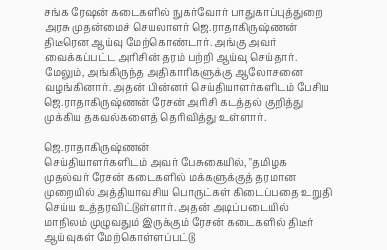சங்க ரேஷன் கடைகளில் நுகர்வோர் பாதுகாப்புத்துறை அரசு முதன்மைச் செயலாளர் ஜெ.ராதாகிருஷ்ணன் திடீரென ஆய்வு மேற்கொண்டார். அங்கு அவர் வைக்கப்பட்ட அரிசின் தரம் பற்றி ஆய்வு செய்தார். மேலும், அங்கிருந்த அதிகாரிகளுக்கு ஆலோசனை வழங்கினார். அதன் பின்னர் செய்தியாளர்களிடம் பேசிய ஜெ.ராதாகிருஷ்ணன் ரேசன் அரிசி கடத்தல் குறித்து முக்கிய தகவல்களைத் தெரிவித்து உள்ளார்.

ஜெ.ராதாகிருஷ்ணன்
செய்தியாளர்களிடம் அவர் பேசுகையில், "தமிழக முதல்வர் ரேசன் கடைகளில் மக்களுக்குத் தரமான முறையில் அத்தியாவசிய பொருட்கள் கிடைப்பதை உறுதி செய்ய உத்தரவிட்டுள்ளார். அதன் அடிப்படையில் மாநிலம் முழுவதும் இருக்கும் ரேசன் கடைகளில் திடீர் ஆய்வுகள் மேற்கொள்ளப்பட்டு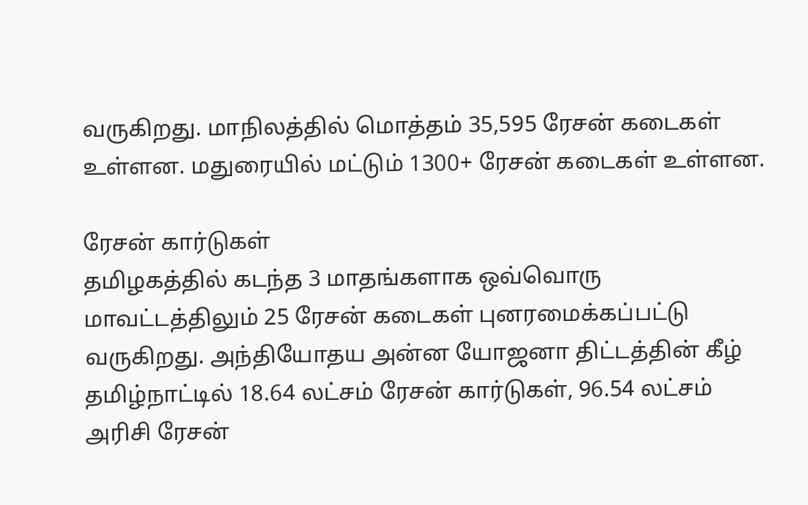வருகிறது. மாநிலத்தில் மொத்தம் 35,595 ரேசன் கடைகள் உள்ளன. மதுரையில் மட்டும் 1300+ ரேசன் கடைகள் உள்ளன.

ரேசன் கார்டுகள்
தமிழகத்தில் கடந்த 3 மாதங்களாக ஒவ்வொரு மாவட்டத்திலும் 25 ரேசன் கடைகள் புனரமைக்கப்பட்டு வருகிறது. அந்தியோதய அன்ன யோஜனா திட்டத்தின் கீழ் தமிழ்நாட்டில் 18.64 லட்சம் ரேசன் கார்டுகள், 96.54 லட்சம் அரிசி ரேசன்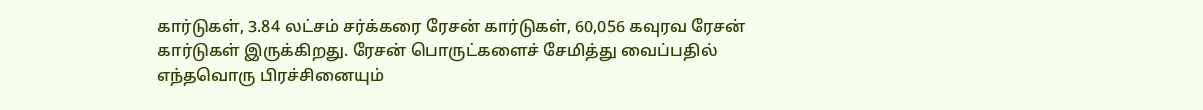கார்டுகள், 3.84 லட்சம் சர்க்கரை ரேசன் கார்டுகள், 60,056 கவுரவ ரேசன் கார்டுகள் இருக்கிறது. ரேசன் பொருட்களைச் சேமித்து வைப்பதில் எந்தவொரு பிரச்சினையும்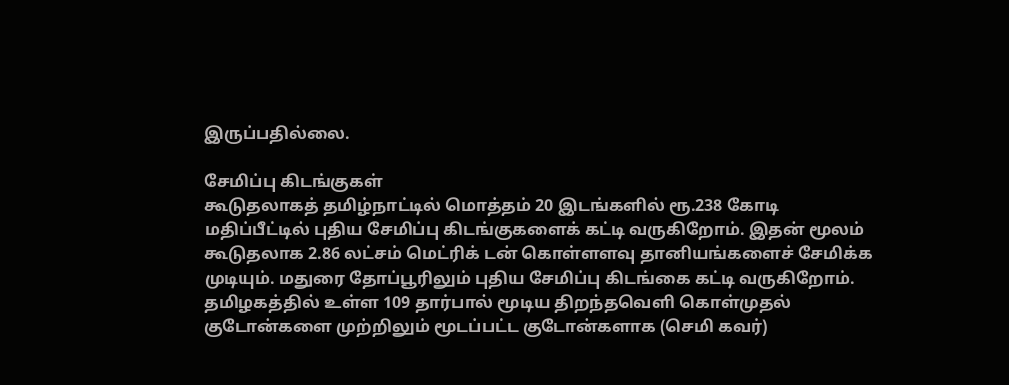இருப்பதில்லை.

சேமிப்பு கிடங்குகள்
கூடுதலாகத் தமிழ்நாட்டில் மொத்தம் 20 இடங்களில் ரூ.238 கோடி மதிப்பீட்டில் புதிய சேமிப்பு கிடங்குகளைக் கட்டி வருகிறோம். இதன் மூலம் கூடுதலாக 2.86 லட்சம் மெட்ரிக் டன் கொள்ளளவு தானியங்களைச் சேமிக்க முடியும். மதுரை தோப்பூரிலும் புதிய சேமிப்பு கிடங்கை கட்டி வருகிறோம். தமிழகத்தில் உள்ள 109 தார்பால் மூடிய திறந்தவெளி கொள்முதல் குடோன்களை முற்றிலும் மூடப்பட்ட குடோன்களாக (செமி கவர்)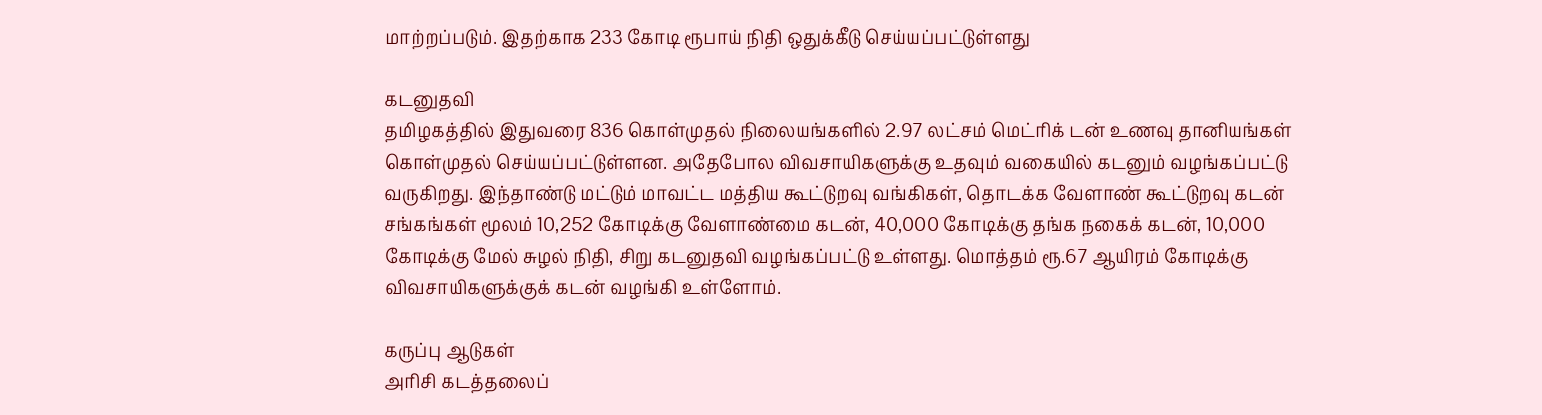மாற்றப்படும். இதற்காக 233 கோடி ரூபாய் நிதி ஒதுக்கீடு செய்யப்பட்டுள்ளது

கடனுதவி
தமிழகத்தில் இதுவரை 836 கொள்முதல் நிலையங்களில் 2.97 லட்சம் மெட்ரிக் டன் உணவு தானியங்கள் கொள்முதல் செய்யப்பட்டுள்ளன. அதேபோல விவசாயிகளுக்கு உதவும் வகையில் கடனும் வழங்கப்பட்டு வருகிறது. இந்தாண்டு மட்டும் மாவட்ட மத்திய கூட்டுறவு வங்கிகள், தொடக்க வேளாண் கூட்டுறவு கடன் சங்கங்கள் மூலம் 10,252 கோடிக்கு வேளாண்மை கடன், 40,000 கோடிக்கு தங்க நகைக் கடன், 10,000 கோடிக்கு மேல் சுழல் நிதி, சிறு கடனுதவி வழங்கப்பட்டு உள்ளது. மொத்தம் ரூ.67 ஆயிரம் கோடிக்கு விவசாயிகளுக்குக் கடன் வழங்கி உள்ளோம்.

கருப்பு ஆடுகள்
அரிசி கடத்தலைப்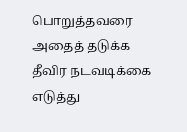பொறுத்தவரை அதைத் தடுக்க தீவிர நடவடிக்கை எடுத்து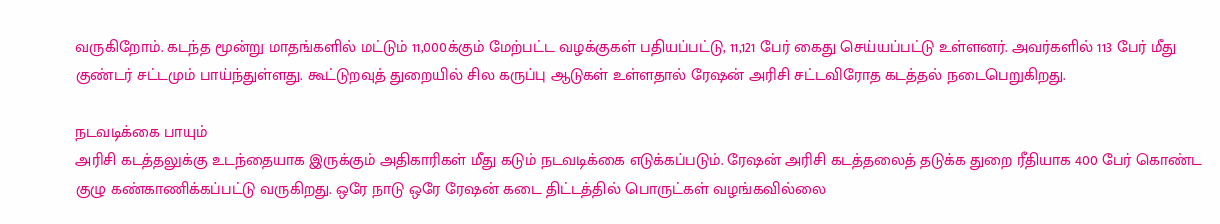வருகிறோம். கடந்த மூன்று மாதங்களில் மட்டும் 11,000க்கும் மேற்பட்ட வழக்குகள் பதியப்பட்டு, 11,121 பேர் கைது செய்யப்பட்டு உள்ளனர். அவர்களில் 113 பேர் மீது குண்டர் சட்டமும் பாய்ந்துள்ளது. கூட்டுறவுத் துறையில் சில கருப்பு ஆடுகள் உள்ளதால் ரேஷன் அரிசி சட்டவிரோத கடத்தல் நடைபெறுகிறது.

நடவடிக்கை பாயும்
அரிசி கடத்தலுக்கு உடந்தையாக இருக்கும் அதிகாரிகள் மீது கடும் நடவடிக்கை எடுக்கப்படும். ரேஷன் அரிசி கடத்தலைத் தடுக்க துறை ரீதியாக 400 பேர் கொண்ட குழு கண்காணிக்கப்பட்டு வருகிறது. ஒரே நாடு ஒரே ரேஷன் கடை திட்டத்தில் பொருட்கள் வழங்கவில்லை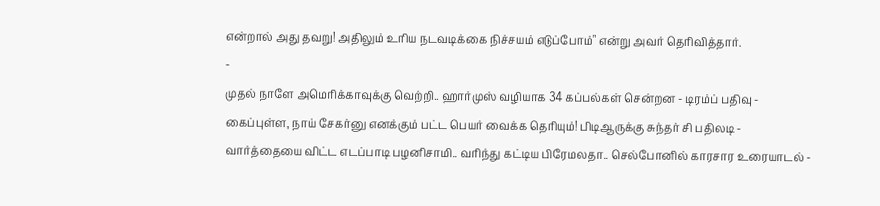என்றால் அது தவறு! அதிலும் உரிய நடவடிக்கை நிச்சயம் எடுப்போம்" என்று அவர் தெரிவித்தார்.
-
முதல் நாளே அமெரிக்காவுக்கு வெற்றி.. ஹார்முஸ் வழியாக 34 கப்பல்கள் சென்றன - டிரம்ப் பதிவு -
கைப்புள்ள, நாய் சேகர்னு எனக்கும் பட்ட பெயர் வைக்க தெரியும்! பிடிஆருக்கு சுந்தர் சி பதிலடி -
வார்த்தையை விட்ட எடப்பாடி பழனிசாமி.. வரிந்து கட்டிய பிரேமலதா.. செல்போனில் காரசார உரையாடல் -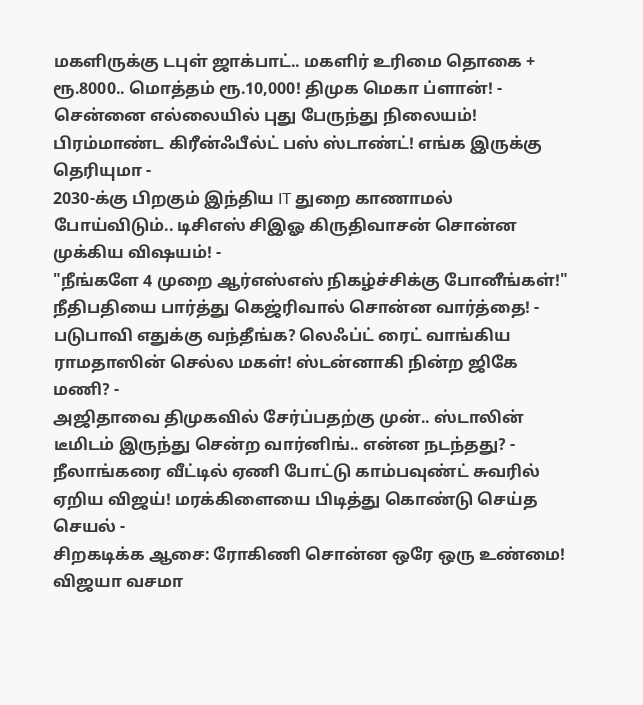மகளிருக்கு டபுள் ஜாக்பாட்.. மகளிர் உரிமை தொகை + ரூ.8000.. மொத்தம் ரூ.10,000! திமுக மெகா ப்ளான்! -
சென்னை எல்லையில் புது பேருந்து நிலையம்! பிரம்மாண்ட கிரீன்ஃபீல்ட் பஸ் ஸ்டாண்ட்! எங்க இருக்கு தெரியுமா -
2030-க்கு பிறகும் இந்திய IT துறை காணாமல் போய்விடும்.. டிசிஎஸ் சிஇஓ கிருதிவாசன் சொன்ன முக்கிய விஷயம்! -
"நீங்களே 4 முறை ஆர்எஸ்எஸ் நிகழ்ச்சிக்கு போனீங்கள்!" நீதிபதியை பார்த்து கெஜ்ரிவால் சொன்ன வார்த்தை! -
படுபாவி எதுக்கு வந்தீங்க? லெஃப்ட் ரைட் வாங்கிய ராமதாஸின் செல்ல மகள்! ஸ்டன்னாகி நின்ற ஜிகே மணி? -
அஜிதாவை திமுகவில் சேர்ப்பதற்கு முன்.. ஸ்டாலின் டீமிடம் இருந்து சென்ற வார்னிங்.. என்ன நடந்தது? -
நீலாங்கரை வீட்டில் ஏணி போட்டு காம்பவுண்ட் சுவரில் ஏறிய விஜய்! மரக்கிளையை பிடித்து கொண்டு செய்த செயல் -
சிறகடிக்க ஆசை: ரோகிணி சொன்ன ஒரே ஒரு உண்மை! விஜயா வசமா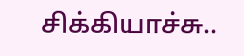சிக்கியாச்சு..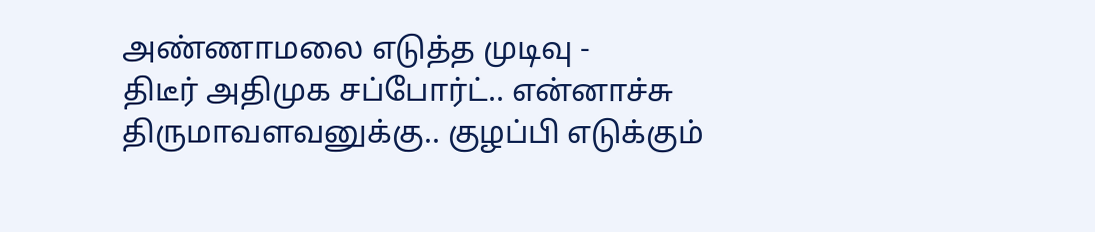அண்ணாமலை எடுத்த முடிவு -
திடீர் அதிமுக சப்போர்ட்.. என்னாச்சு திருமாவளவனுக்கு.. குழப்பி எடுக்கும்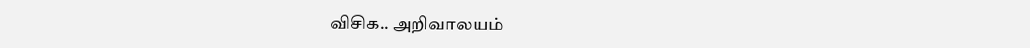விசிக.. அறிவாலயம்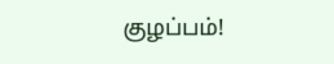குழப்பம்!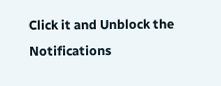Click it and Unblock the Notifications